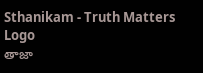Sthanikam - Truth Matters
Logo
తాజా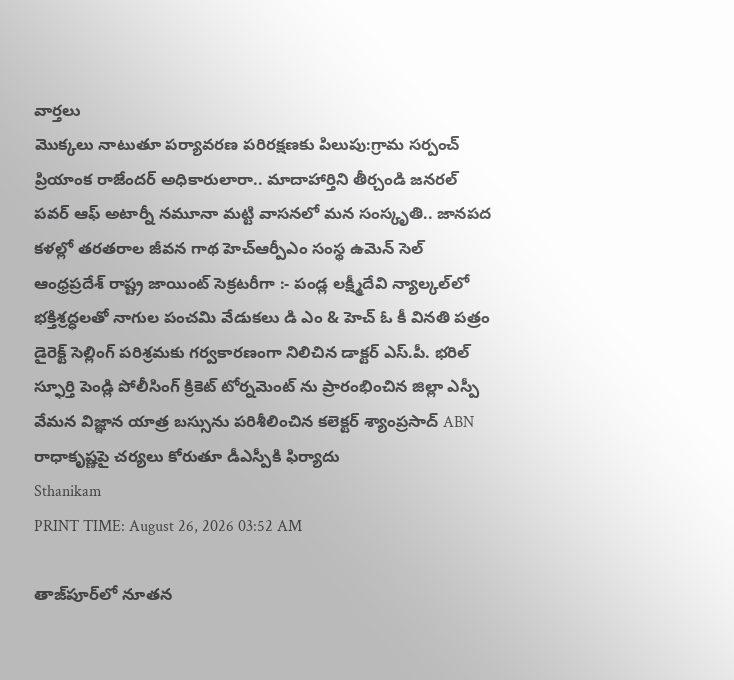వార్తలు
మొక్కలు నాటుతూ పర్యావరణ పరిరక్షణకు పిలుపు:గ్రామ సర్పంచ్ ప్రియాంక రాజేందర్ అధికారులారా.. మాదాహార్తిని తీర్చండి జనరల్ పవర్ ఆఫ్ అటార్నీ నమూనా మట్టి వాసనలో మన సంస్కృతి.. జానపద కళల్లో తరతరాల జీవన గాథ హెచ్ఆర్పీఎం సంస్థ ఉమెన్ సెల్ ఆంధ్రప్రదేశ్ రాష్ట్ర జాయింట్ సెక్రటరీగా :- పండ్ల లక్ష్మీదేవి న్యాల్కల్‌లో భక్తిశ్రద్ధలతో నాగుల పంచమి వేడుకలు డి ఎం & హెచ్ ఓ కీ వినతి పత్రం డైరెక్ట్ సెల్లింగ్ పరిశ్రమకు గర్వకారణంగా నిలిచిన డాక్టర్ ఎస్.పీ. భరిల్ స్ఫూర్తి పెండ్లి పోలీసింగ్ క్రికెట్ టోర్నమెంట్ ను ప్రారంభించిన జిల్లా ఎస్పీ వేమన విజ్ఞాన యాత్ర బస్సును పరిశీలించిన కలెక్టర్ శ్యాంప్రసాద్ ABN రాధాకృష్ణపై చర్యలు కోరుతూ డీఎస్పీకి ఫిర్యాదు
Sthanikam
PRINT TIME: August 26, 2026 03:52 AM

తాజ్‌పూర్‌లో నూతన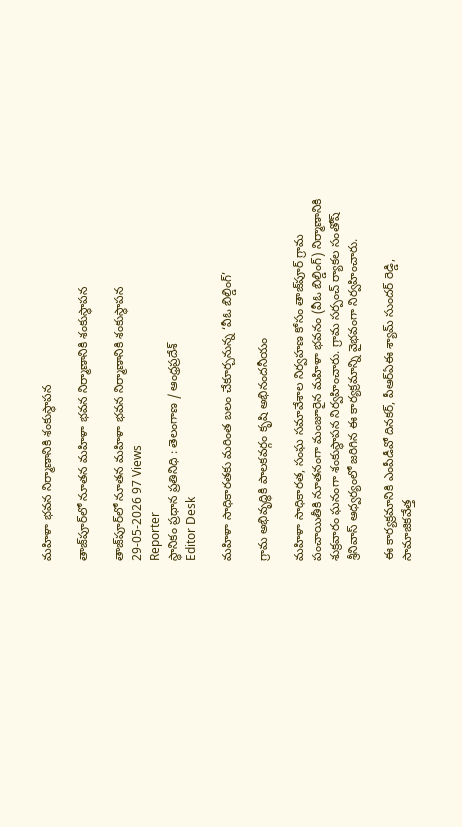మహిళా భవన నిర్మాణానికి శంకుస్థాపన

తాజ్‌పూర్‌లో నూతన మహిళా భవన నిర్మాణానికి శంకుస్థాపన

తాజ్‌పూర్‌లో నూతన మహిళా భవన నిర్మాణానికి శంకుస్థాపన
29-05-2026 97 Views
Reporter
స్థానికం ప్రధాన ప్రతినిధి : తెలంగాణ / ఆంధ్రప్రదేశ్
Editor Desk

మహిళా సాధికారతకు మరింత బలం చేకూర్చనున్న ‘వీఓ బిల్డింగ్’

గ్రామ అభివృద్ధికి పాలకవర్గం కృషి అభినందనీయం

మహిళా సాధికారత, సంఘ సమావేశాల నిర్వహణ కోసం తాజ్‌పూర్ గ్రామ పంచాయితీకి నూతనంగా మంజూరైన మహిళా భవనం (వీఓ బిల్డింగ్) నిర్మాణానికి శుక్రవారం ఘనంగా శంకుస్థాపన నిర్వహించారు. గ్రామ సర్పంచ్ ర్యాకల సంతోష్ శ్రీనివాస్ ఆధ్వర్యంలో జరిగిన ఈ కార్యక్రమాన్ని వైభవంగా నిర్వహించారు.

ఈ కార్యక్రమానికి ఎంపీడీవో దినకర్, పీఆర్ఏఈ శ్యామ్ సుందర్ రెడ్డి, సామాజికవేత్త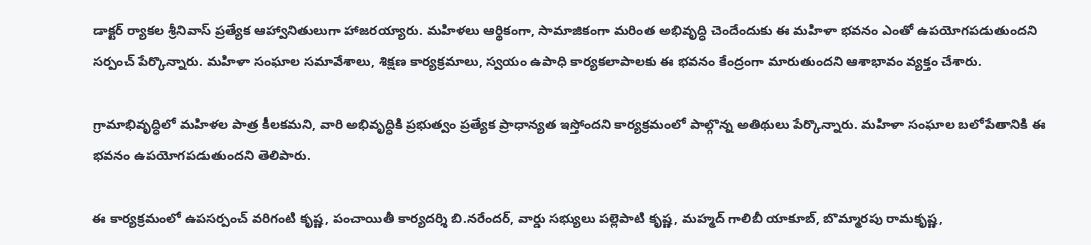డాక్టర్ ర్యాకల శ్రీనివాస్ ప్రత్యేక ఆహ్వానితులుగా హాజరయ్యారు. మహిళలు ఆర్థికంగా, సామాజికంగా మరింత అభివృద్ధి చెందేందుకు ఈ మహిళా భవనం ఎంతో ఉపయోగపడుతుందని సర్పంచ్ పేర్కొన్నారు. మహిళా సంఘాల సమావేశాలు, శిక్షణ కార్యక్రమాలు, స్వయం ఉపాధి కార్యకలాపాలకు ఈ భవనం కేంద్రంగా మారుతుందని ఆశాభావం వ్యక్తం చేశారు.

గ్రామాభివృద్ధిలో మహిళల పాత్ర కీలకమని, వారి అభివృద్ధికి ప్రభుత్వం ప్రత్యేక ప్రాధాన్యత ఇస్తోందని కార్యక్రమంలో పాల్గొన్న అతిథులు పేర్కొన్నారు. మహిళా సంఘాల బలోపేతానికి ఈ భవనం ఉపయోగపడుతుందని తెలిపారు.

ఈ కార్యక్రమంలో ఉపసర్పంచ్ వరిగంటి కృష్ణ, పంచాయితీ కార్యదర్శి బి.నరేందర్, వార్డు సభ్యులు పల్లెపాటి కృష్ణ, మహ్మద్ గాలిబీ యాకూబ్, బొమ్మారపు రామకృష్ణ,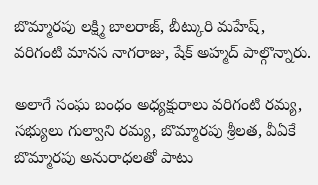బొమ్మారపు లక్ష్మి బాలరాజ్, బీట్కురి మహేష్, వరిగంటి మానస నాగరాజు, షేక్ అహ్మద్ పాల్గొన్నారు.

అలాగే సంఘ బంధం అధ్యక్షురాలు వరిగంటి రమ్య, సభ్యులు గుల్వాని రమ్య, బొమ్మారపు శ్రీలత, వీఏకే బొమ్మారపు అనురాధలతో పాటు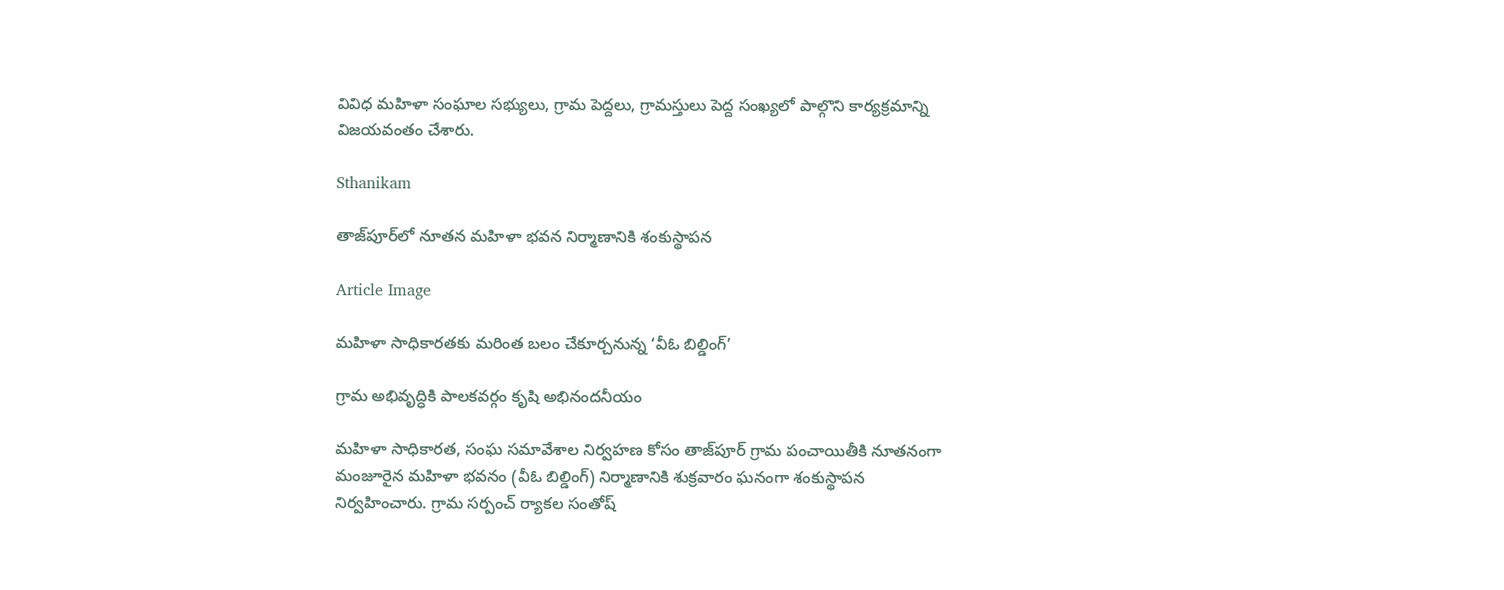వివిధ మహిళా సంఘాల సభ్యులు, గ్రామ పెద్దలు, గ్రామస్తులు పెద్ద సంఖ్యలో పాల్గొని కార్యక్రమాన్ని విజయవంతం చేశారు.

Sthanikam

తాజ్‌పూర్‌లో నూతన మహిళా భవన నిర్మాణానికి శంకుస్థాపన

Article Image

మహిళా సాధికారతకు మరింత బలం చేకూర్చనున్న ‘వీఓ బిల్డింగ్’

గ్రామ అభివృద్ధికి పాలకవర్గం కృషి అభినందనీయం

మహిళా సాధికారత, సంఘ సమావేశాల నిర్వహణ కోసం తాజ్‌పూర్ గ్రామ పంచాయితీకి నూతనంగా మంజూరైన మహిళా భవనం (వీఓ బిల్డింగ్) నిర్మాణానికి శుక్రవారం ఘనంగా శంకుస్థాపన నిర్వహించారు. గ్రామ సర్పంచ్ ర్యాకల సంతోష్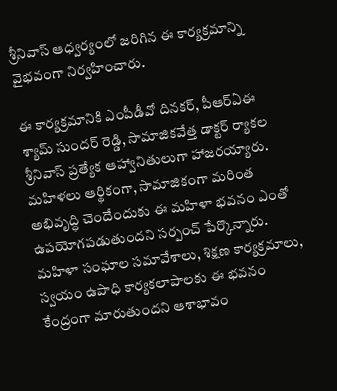శ్రీనివాస్ ఆధ్వర్యంలో జరిగిన ఈ కార్యక్రమాన్ని వైభవంగా నిర్వహించారు.

ఈ కార్యక్రమానికి ఎంపీడీవో దినకర్, పీఆర్ఏఈ శ్యామ్ సుందర్ రెడ్డి, సామాజికవేత్త డాక్టర్ ర్యాకల శ్రీనివాస్ ప్రత్యేక ఆహ్వానితులుగా హాజరయ్యారు. మహిళలు ఆర్థికంగా, సామాజికంగా మరింత అభివృద్ధి చెందేందుకు ఈ మహిళా భవనం ఎంతో ఉపయోగపడుతుందని సర్పంచ్ పేర్కొన్నారు. మహిళా సంఘాల సమావేశాలు, శిక్షణ కార్యక్రమాలు, స్వయం ఉపాధి కార్యకలాపాలకు ఈ భవనం కేంద్రంగా మారుతుందని ఆశాభావం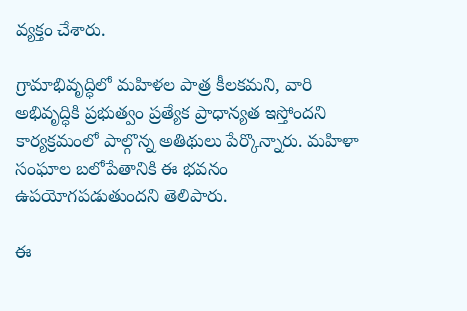వ్యక్తం చేశారు.

గ్రామాభివృద్ధిలో మహిళల పాత్ర కీలకమని, వారి అభివృద్ధికి ప్రభుత్వం ప్రత్యేక ప్రాధాన్యత ఇస్తోందని కార్యక్రమంలో పాల్గొన్న అతిథులు పేర్కొన్నారు. మహిళా సంఘాల బలోపేతానికి ఈ భవనం ఉపయోగపడుతుందని తెలిపారు.

ఈ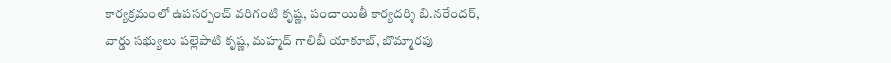కార్యక్రమంలో ఉపసర్పంచ్ వరిగంటి కృష్ణ, పంచాయితీ కార్యదర్శి బి.నరేందర్, వార్డు సభ్యులు పల్లెపాటి కృష్ణ, మహ్మద్ గాలిబీ యాకూబ్, బొమ్మారపు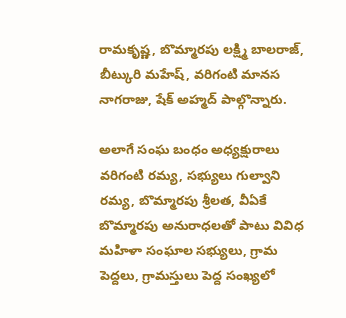రామకృష్ణ, బొమ్మారపు లక్ష్మి బాలరాజ్, బీట్కురి మహేష్, వరిగంటి మానస నాగరాజు, షేక్ అహ్మద్ పాల్గొన్నారు.

అలాగే సంఘ బంధం అధ్యక్షురాలు వరిగంటి రమ్య, సభ్యులు గుల్వాని రమ్య, బొమ్మారపు శ్రీలత, వీఏకే బొమ్మారపు అనురాధలతో పాటు వివిధ మహిళా సంఘాల సభ్యులు, గ్రామ పెద్దలు, గ్రామస్తులు పెద్ద సంఖ్యలో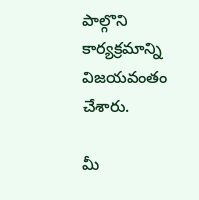పాల్గొని కార్యక్రమాన్ని విజయవంతం చేశారు.

మీ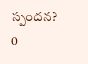స్పందన? 0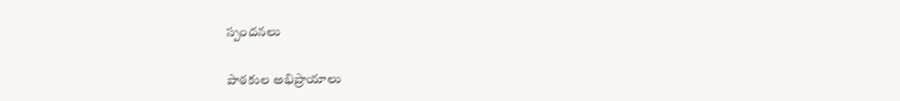స్పందనలు

పాఠకుల అభిప్రాయాలు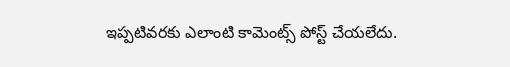ఇప్పటివరకు ఎలాంటి కామెంట్స్ పోస్ట్ చేయలేదు.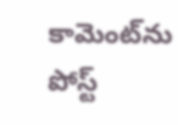కామెంట్‌ను పోస్ట్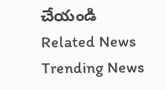చేయండి
Related News
Trending News